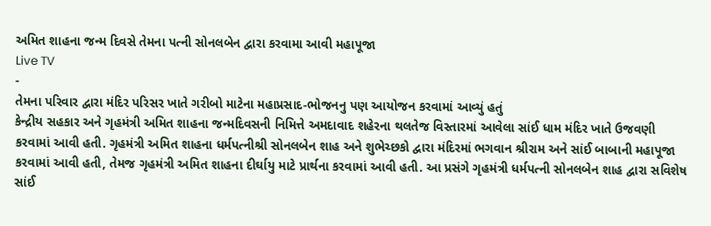અમિત શાહના જન્મ દિવસે તેમના પત્ની સોનલબેન દ્વારા કરવામા આવી મહાપૂજા
Live TV
-
તેમના પરિવાર દ્વારા મંદિર પરિસર ખાતે ગરીબો માટેના મહાપ્રસાદ-ભોજનનુ પણ આયોજન કરવામાં આવ્યું હતું
કેન્દ્રીય સહકાર અને ગૃહમંત્રી અમિત શાહના જન્મદિવસની નિમિત્તે અમદાવાદ શહેરના થલતેજ વિસ્તારમાં આવેલા સાંઈ ધામ મંદિર ખાતે ઉજવણી કરવામાં આવી હતી. ગૃહમંત્રી અમિત શાહના ધર્મપત્નીશ્રી સોનલબેન શાહ અને શુભેચ્છકો દ્વારા મંદિરમાં ભગવાન શ્રીરામ અને સાંઈ બાબાની મહાપૂજા કરવામાં આવી હતી, તેમજ ગૃહમંત્રી અમિત શાહના દીર્ઘાયુ માટે પ્રાર્થના કરવામાં આવી હતી. આ પ્રસંગે ગૃહમંત્રી ધર્મપત્ની સોનલબેન શાહ દ્વારા સવિશેષ સાંઈ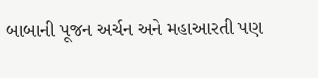બાબાની પૂજન અર્ચન અને મહાઆરતી પણ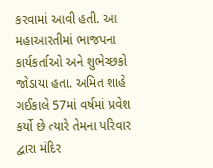કરવામાં આવી હતી. આ મહાઆરતીમાં ભાજપના કાર્યકર્તાઓ અને શુભેચ્છકો જોડાયા હતા. અમિત શાહે ગઈકાલે 57માં વર્ષમાં પ્રવેશ કર્યો છે ત્યારે તેમના પરિવાર દ્વારા મંદિર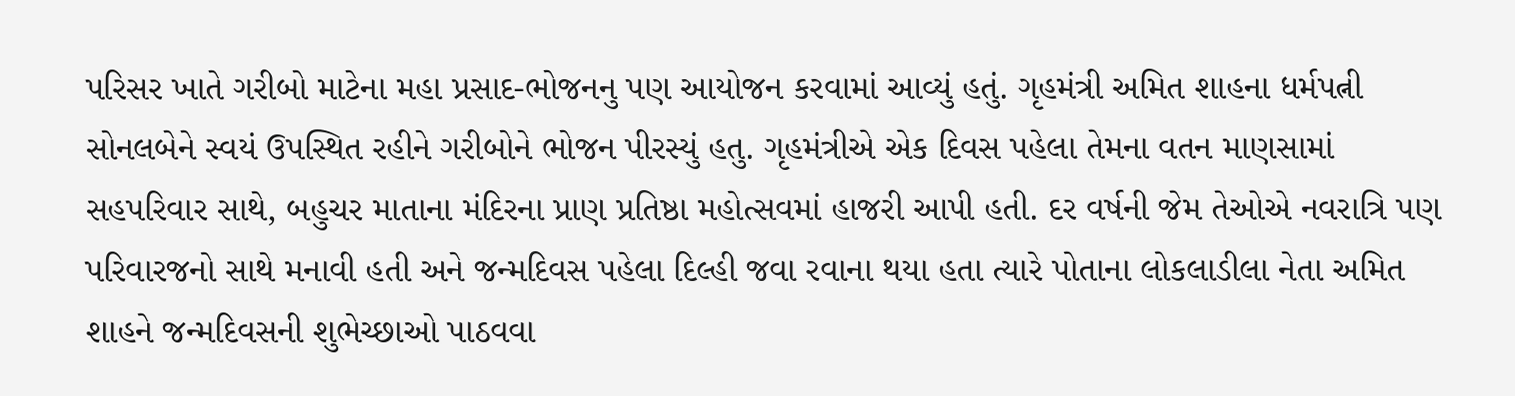પરિસર ખાતે ગરીબો માટેના મહા પ્રસાદ-ભોજનનુ પણ આયોજન કરવામાં આવ્યું હતું. ગૃહમંત્રી અમિત શાહના ધર્મપત્ની સોનલબેને સ્વયં ઉપસ્થિત રહીને ગરીબોને ભોજન પીરસ્યું હતુ. ગૃહમંત્રીએ એક દિવસ પહેલા તેમના વતન માણસામાં સહપરિવાર સાથે, બહુચર માતાના મંદિરના પ્રાણ પ્રતિષ્ઠા મહોત્સવમાં હાજરી આપી હતી. દર વર્ષની જેમ તેઓએ નવરાત્રિ પણ પરિવારજનો સાથે મનાવી હતી અને જન્મદિવસ પહેલા દિલ્હી જવા રવાના થયા હતા ત્યારે પોતાના લોકલાડીલા નેતા અમિત શાહને જન્મદિવસની શુભેચ્છાઓ પાઠવવા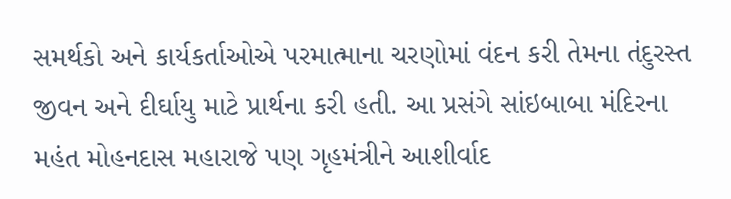સમર્થકો અને કાર્યકર્તાઓએ પરમાત્માના ચરણોમાં વંદન કરી તેમના તંદુરસ્ત જીવન અને દીર્ઘાયુ માટે પ્રાર્થના કરી હતી. આ પ્રસંગે સાંઇબાબા મંદિરના મહંત મોહનદાસ મહારાજે પણ ગૃહમંત્રીને આશીર્વાદ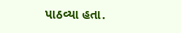પાઠવ્યા હતા.